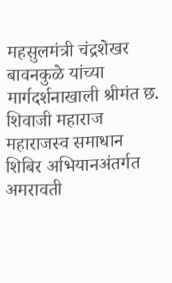महसुलमंत्री चंद्रशेखर बावनकुळे यांच्या मार्गदर्शनाखाली श्रीमंत छ. शिवाजी महाराज महाराजस्व समाधान शिबिर अभियानअंतर्गत अमरावती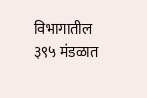विभागातील ३९५ मंडळात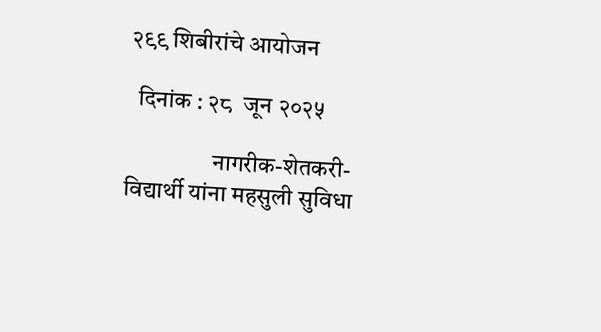२९९ शिबीरांचे आयोजन

  दिनांक : २८  जून २०२५

                  नागरीक-शेतकरी-विद्यार्थी यांना महसुली सुविधा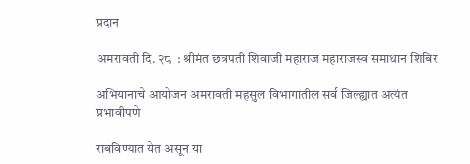प्रदान

अमरावती दि. २८  : श्रीमंत छत्रपती शिवाजी महाराज महाराजस्व समाधान शिबिर

अभियानाचे आयोजन अमरावती महसुल विभागातील सर्व जिल्ह्यात अत्यंत प्रभावीपणे

राबविण्यात येत असून या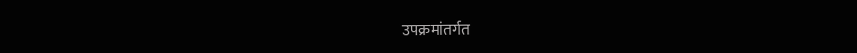उपक्रमांतर्गत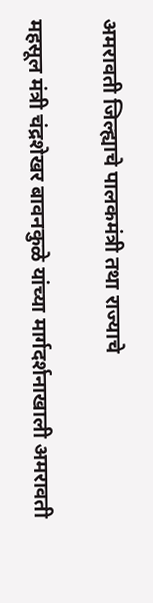अमरावती जिल्ह्याचे पालकमंत्री तथा राज्याचे

महसूल मंत्री चंद्रशेखर बावनकुळे यांच्या मार्गदर्शनाखाली अमरावती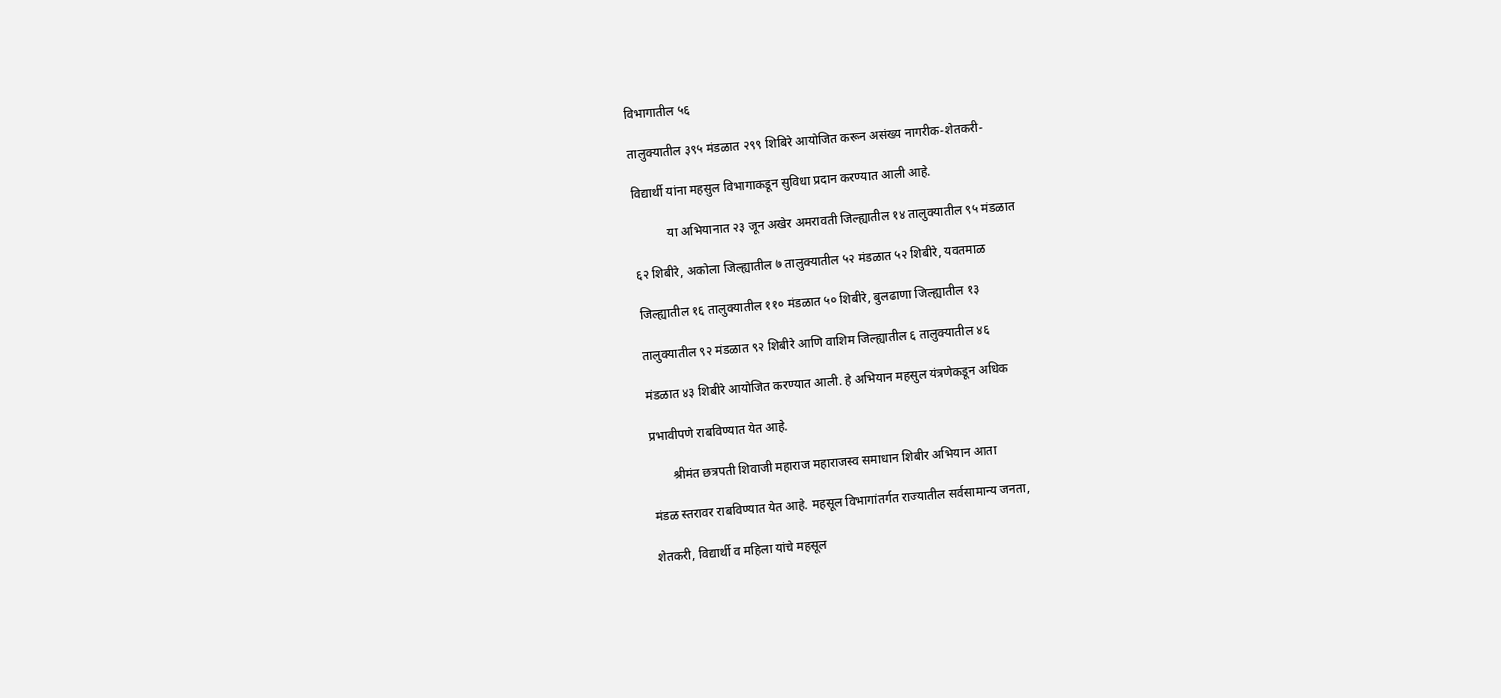विभागातील ५६

तालुक्यातील ३९५ मंडळात २९९ शिबिरे आयोजित करून असंख्य नागरीक-शेतकरी-

विद्यार्थी यांना महसुल विभागाकडून सुविधा प्रदान करण्यात आली आहे.

           या अभियानात २३ जून अखेर अमरावती जिल्ह्यातील १४ तालुक्यातील ९५ मंडळात

६२ शिबीरे, अकोला जिल्ह्यातील ७ तालुक्यातील ५२ मंडळात ५२ शिबीरे, यवतमाळ

जिल्ह्यातील १६ तालुक्यातील ११० मंडळात ५० शिबीरे, बुलढाणा जिल्ह्यातील १३

तालुक्यातील ९२ मंडळात ९२ शिबीरे आणि वाशिम जिल्ह्यातील ६ तालुक्यातील ४६

मंडळात ४३ शिबीरे आयोजित करण्यात आली. हे अभियान महसुल यंत्रणेकडून अधिक

प्रभावीपणे राबविण्यात येत आहे.

       श्रीमंत छत्रपती शिवाजी महाराज महाराजस्व समाधान शिबीर अभियान आता

मंडळ स्तरावर राबविण्यात येत आहे. महसूल विभागांतर्गत राज्यातील सर्वसामान्य जनता,

शेतकरी, विद्यार्थी व महिला यांचे महसूल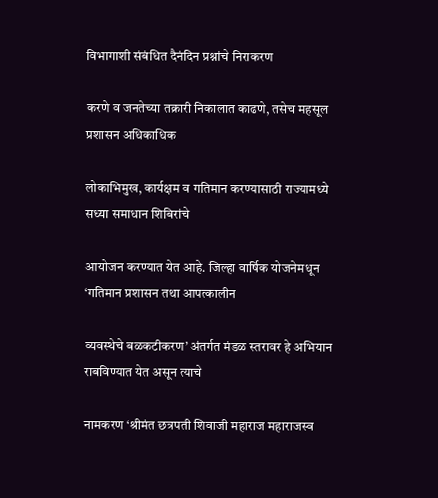विभागाशी संबंधित दैनंदिन प्रश्नांचे निराकरण

करणे व जनतेच्या तक्रारी निकालात काढणे, तसेच महसूल प्रशासन अधिकाधिक

लोकाभिमुख, कार्यक्षम व गतिमान करण्यासाठी राज्यामध्ये सध्या समाधान शिबिरांचे

आयोजन करण्यात येत आहे. जिल्हा वार्षिक योजनेमधून ‘गतिमान प्रशासन तथा आपत्कालीन

व्यवस्थेचे बळकटीकरण’ अंतर्गत मंडळ स्तरावर हे अभियान राबविण्यात येत असून त्याचे

नामकरण ‘श्रीमंत छत्रपती शिवाजी महाराज महाराजस्व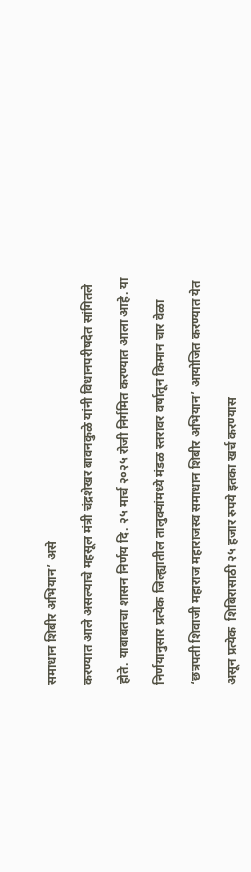समाधान शिबीर अभियान’ असे

करण्यात आले असल्याचे महसूल मंत्री चंद्रशेखर बावनकुळे यांनी विधानपरीषदेत सांगितले

होते. याबाबतचा शासन निर्णय दि. २५ मार्च २०२५ रोजी निर्गमित करण्यात आला आहे. या

निर्णयानुसार प्रत्येक जिल्ह्यातील तालुक्यांमध्ये मंडळ स्तरावर वर्षातून किमान चार वेळा

‘छत्रपती शिवाजी महाराज महाराजस्व समाधान शिबीर अभियान’ आयोजित करण्यात येत

असून प्रत्येक  शिबिरासाठी २५ हजार रुपये इतका खर्च करण्यास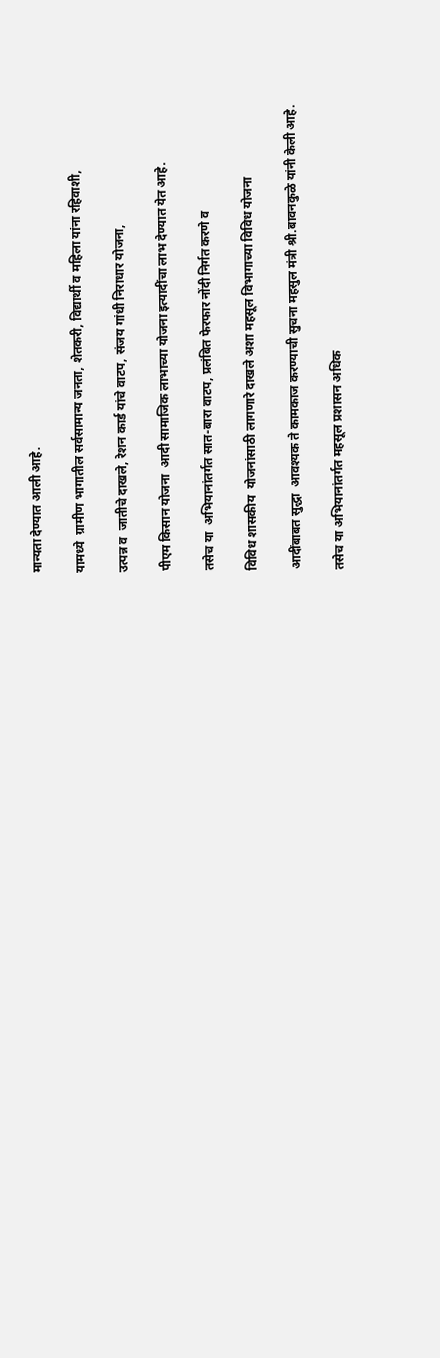मान्यता देण्यात आली आहे.

यामध्ये  ग्रामीण भागातील सर्वसामान्य जनता, शेतकरी, विद्यार्थी व महिला यांना रहिवाशी,

उत्पन्न व  जातीचे दाखले, रेशन कार्ड यांचे वाटप, संजय गांधी निराधार योजना,

पीएम किसान योजना  आदी सामाजिक लाभाच्या योजना इत्यादींचा लाभ देण्यात येत आहे.

तसेच या  अभियानांतर्गत सात-बारा वाटप, प्रलंबित फेरफार नोंदी निर्गत करणे व

विविध शासकीय  योजनांसाठी लागणारे दाखले अशा महसूल विभागाच्या विविध योजना

आदींबाबत सुद्धा  आवश्यक ते कामकाज करण्याची सुचना महसुल मंत्री श्री.बावनकुळे यांनी केली आहे.

तसेच या अभियानांतर्गत महसूल प्रशासन अधिक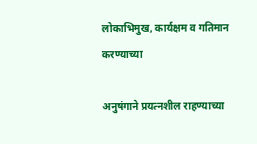लोकाभिमुख, कार्यक्षम व गतिमान करण्याच्या

अनुषंगाने प्रयत्नशील राहण्याच्या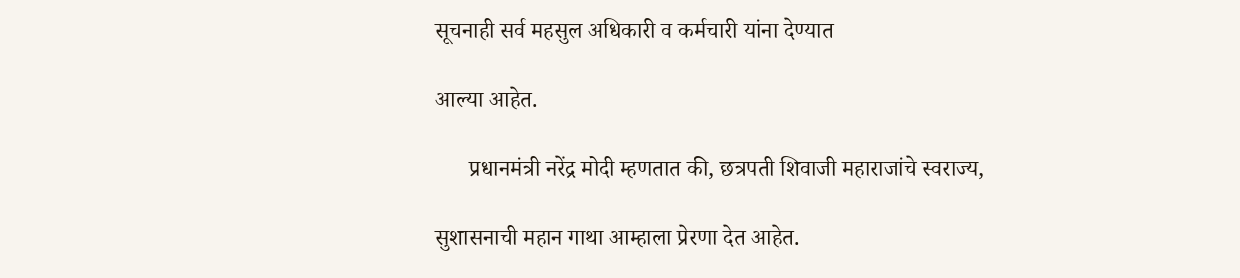सूचनाही सर्व महसुल अधिकारी व कर्मचारी यांना देण्यात

आल्या आहेत.

      प्रधानमंत्री नरेंद्र मोदी म्हणतात की, छत्रपती शिवाजी महाराजांचे स्वराज्य,

सुशासनाची महान गाथा आम्हाला प्रेरणा देत आहेत.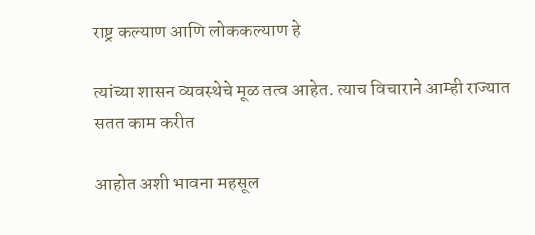राष्ट्र कल्याण आणि लोककल्याण हे

त्यांच्या शासन व्यवस्थेचे मूळ तत्व आहेत. त्याच विचाराने आम्ही राज्यात सतत काम करीत

आहोत अशी भावना महसूल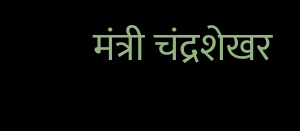मंत्री चंद्रशेखर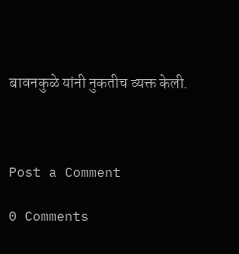बावनकुळे यांनी नुकतीच व्यक्त केली.



Post a Comment

0 Comments